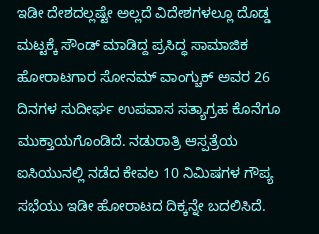ಇಡೀ ದೇಶದಲ್ಲಷ್ಟೇ ಅಲ್ಲದೆ ವಿದೇಶಗಳಲ್ಲೂ ದೊಡ್ಡ ಮಟ್ಟಕ್ಕೆ ಸೌಂಡ್ ಮಾಡಿದ್ದ ಪ್ರಸಿದ್ಧ ಸಾಮಾಜಿಕ ಹೋರಾಟಗಾರ ಸೋನಮ್ ವಾಂಗ್ಚುಕ್ ಅವರ 26 ದಿನಗಳ ಸುದೀರ್ಘ ಉಪವಾಸ ಸತ್ಯಾಗ್ರಹ ಕೊನೆಗೂ ಮುಕ್ತಾಯಗೊಂಡಿದೆ. ನಡುರಾತ್ರಿ ಆಸ್ಪತ್ರೆಯ ಐಸಿಯುನಲ್ಲಿ ನಡೆದ ಕೇವಲ 10 ನಿಮಿಷಗಳ ಗೌಪ್ಯ ಸಭೆಯು ಇಡೀ ಹೋರಾಟದ ದಿಕ್ಕನ್ನೇ ಬದಲಿಸಿದೆ.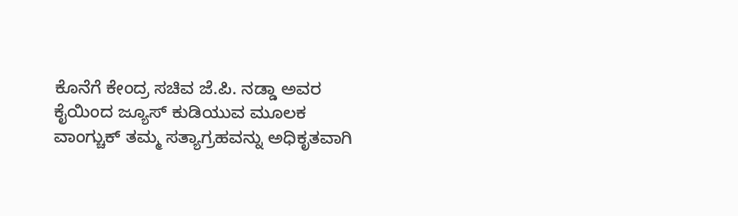ಕೊನೆಗೆ ಕೇಂದ್ರ ಸಚಿವ ಜೆ.ಪಿ. ನಡ್ಡಾ ಅವರ ಕೈಯಿಂದ ಜ್ಯೂಸ್ ಕುಡಿಯುವ ಮೂಲಕ ವಾಂಗ್ಚುಕ್ ತಮ್ಮ ಸತ್ಯಾಗ್ರಹವನ್ನು ಅಧಿಕೃತವಾಗಿ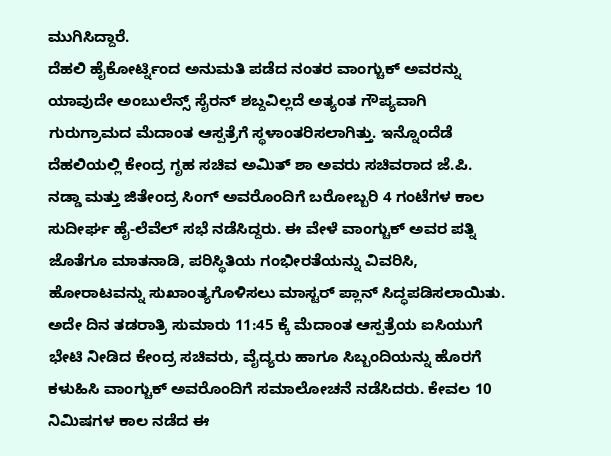ಮುಗಿಸಿದ್ದಾರೆ.
ದೆಹಲಿ ಹೈಕೋರ್ಟ್ನಿಂದ ಅನುಮತಿ ಪಡೆದ ನಂತರ ವಾಂಗ್ಚುಕ್ ಅವರನ್ನು ಯಾವುದೇ ಅಂಬುಲೆನ್ಸ್ ಸೈರನ್ ಶಬ್ದವಿಲ್ಲದೆ ಅತ್ಯಂತ ಗೌಪ್ಯವಾಗಿ ಗುರುಗ್ರಾಮದ ಮೆದಾಂತ ಆಸ್ಪತ್ರೆಗೆ ಸ್ಥಳಾಂತರಿಸಲಾಗಿತ್ತು. ಇನ್ನೊಂದೆಡೆ ದೆಹಲಿಯಲ್ಲಿ ಕೇಂದ್ರ ಗೃಹ ಸಚಿವ ಅಮಿತ್ ಶಾ ಅವರು ಸಚಿವರಾದ ಜೆ.ಪಿ. ನಡ್ಡಾ ಮತ್ತು ಜಿತೇಂದ್ರ ಸಿಂಗ್ ಅವರೊಂದಿಗೆ ಬರೋಬ್ಬರಿ 4 ಗಂಟೆಗಳ ಕಾಲ ಸುದೀರ್ಘ ಹೈ-ಲೆವೆಲ್ ಸಭೆ ನಡೆಸಿದ್ದರು. ಈ ವೇಳೆ ವಾಂಗ್ಚುಕ್ ಅವರ ಪತ್ನಿ ಜೊತೆಗೂ ಮಾತನಾಡಿ, ಪರಿಸ್ಥಿತಿಯ ಗಂಭೀರತೆಯನ್ನು ವಿವರಿಸಿ, ಹೋರಾಟವನ್ನು ಸುಖಾಂತ್ಯಗೊಳಿಸಲು ಮಾಸ್ಟರ್ ಪ್ಲಾನ್ ಸಿದ್ಧಪಡಿಸಲಾಯಿತು.
ಅದೇ ದಿನ ತಡರಾತ್ರಿ ಸುಮಾರು 11:45 ಕ್ಕೆ ಮೆದಾಂತ ಆಸ್ಪತ್ರೆಯ ಐಸಿಯುಗೆ ಭೇಟಿ ನೀಡಿದ ಕೇಂದ್ರ ಸಚಿವರು, ವೈದ್ಯರು ಹಾಗೂ ಸಿಬ್ಬಂದಿಯನ್ನು ಹೊರಗೆ ಕಳುಹಿಸಿ ವಾಂಗ್ಚುಕ್ ಅವರೊಂದಿಗೆ ಸಮಾಲೋಚನೆ ನಡೆಸಿದರು. ಕೇವಲ 10 ನಿಮಿಷಗಳ ಕಾಲ ನಡೆದ ಈ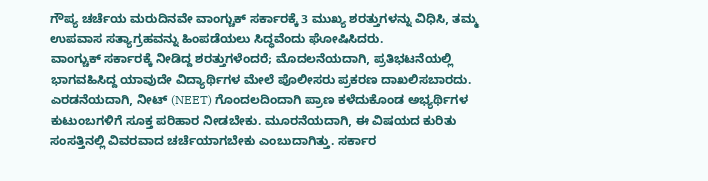ಗೌಪ್ಯ ಚರ್ಚೆಯ ಮರುದಿನವೇ ವಾಂಗ್ಚುಕ್ ಸರ್ಕಾರಕ್ಕೆ 3 ಮುಖ್ಯ ಶರತ್ತುಗಳನ್ನು ವಿಧಿಸಿ, ತಮ್ಮ ಉಪವಾಸ ಸತ್ಯಾಗ್ರಹವನ್ನು ಹಿಂಪಡೆಯಲು ಸಿದ್ಧವೆಂದು ಘೋಷಿಸಿದರು.
ವಾಂಗ್ಚುಕ್ ಸರ್ಕಾರಕ್ಕೆ ನೀಡಿದ್ದ ಶರತ್ತುಗಳೆಂದರೆ; ಮೊದಲನೆಯದಾಗಿ, ಪ್ರತಿಭಟನೆಯಲ್ಲಿ ಭಾಗವಹಿಸಿದ್ದ ಯಾವುದೇ ವಿದ್ಯಾರ್ಥಿಗಳ ಮೇಲೆ ಪೊಲೀಸರು ಪ್ರಕರಣ ದಾಖಲಿಸಬಾರದು. ಎರಡನೆಯದಾಗಿ, ನೀಟ್ (NEET) ಗೊಂದಲದಿಂದಾಗಿ ಪ್ರಾಣ ಕಳೆದುಕೊಂಡ ಅಭ್ಯರ್ಥಿಗಳ ಕುಟುಂಬಗಳಿಗೆ ಸೂಕ್ತ ಪರಿಹಾರ ನೀಡಬೇಕು. ಮೂರನೆಯದಾಗಿ, ಈ ವಿಷಯದ ಕುರಿತು ಸಂಸತ್ತಿನಲ್ಲಿ ವಿವರವಾದ ಚರ್ಚೆಯಾಗಬೇಕು ಎಂಬುದಾಗಿತ್ತು. ಸರ್ಕಾರ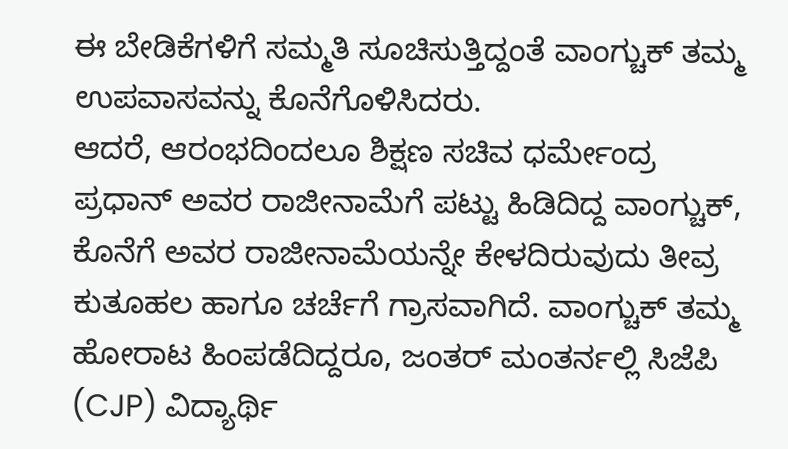ಈ ಬೇಡಿಕೆಗಳಿಗೆ ಸಮ್ಮತಿ ಸೂಚಿಸುತ್ತಿದ್ದಂತೆ ವಾಂಗ್ಚುಕ್ ತಮ್ಮ ಉಪವಾಸವನ್ನು ಕೊನೆಗೊಳಿಸಿದರು.
ಆದರೆ, ಆರಂಭದಿಂದಲೂ ಶಿಕ್ಷಣ ಸಚಿವ ಧರ್ಮೇಂದ್ರ ಪ್ರಧಾನ್ ಅವರ ರಾಜೀನಾಮೆಗೆ ಪಟ್ಟು ಹಿಡಿದಿದ್ದ ವಾಂಗ್ಚುಕ್, ಕೊನೆಗೆ ಅವರ ರಾಜೀನಾಮೆಯನ್ನೇ ಕೇಳದಿರುವುದು ತೀವ್ರ ಕುತೂಹಲ ಹಾಗೂ ಚರ್ಚೆಗೆ ಗ್ರಾಸವಾಗಿದೆ. ವಾಂಗ್ಚುಕ್ ತಮ್ಮ ಹೋರಾಟ ಹಿಂಪಡೆದಿದ್ದರೂ, ಜಂತರ್ ಮಂತರ್ನಲ್ಲಿ ಸಿಜೆಪಿ (CJP) ವಿದ್ಯಾರ್ಥಿ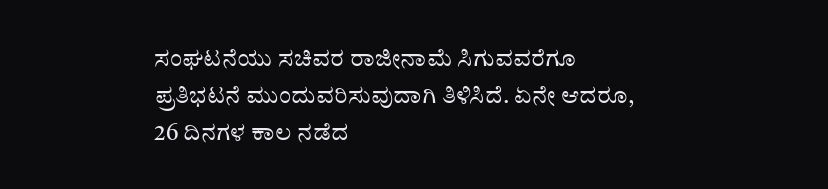ಸಂಘಟನೆಯು ಸಚಿವರ ರಾಜೀನಾಮೆ ಸಿಗುವವರೆಗೂ ಪ್ರತಿಭಟನೆ ಮುಂದುವರಿಸುವುದಾಗಿ ತಿಳಿಸಿದೆ. ಏನೇ ಆದರೂ, 26 ದಿನಗಳ ಕಾಲ ನಡೆದ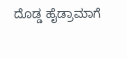ದೊಡ್ಡ ಹೈಡ್ರಾಮಾಗೆ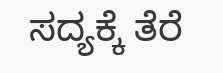ಸದ್ಯಕ್ಕೆ ತೆರೆ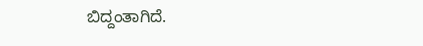ಬಿದ್ದಂತಾಗಿದೆ.